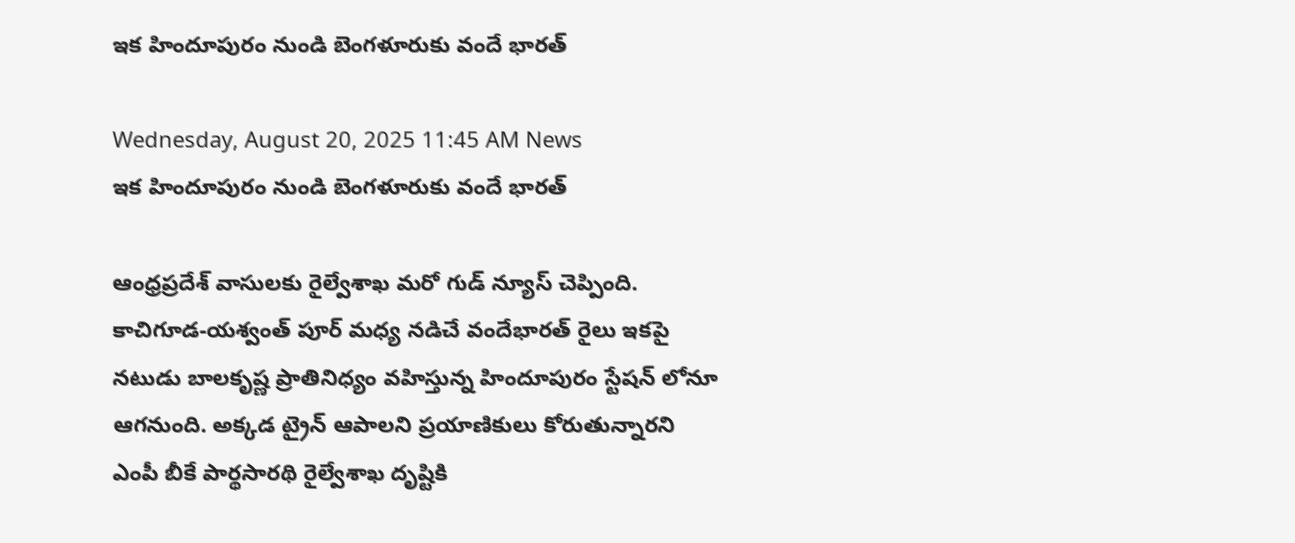ఇక హిందూపురం నుండి బెంగళూరుకు వందే భారత్

Wednesday, August 20, 2025 11:45 AM News
ఇక హిందూపురం నుండి బెంగళూరుకు వందే భారత్

ఆంధ్రప్రదేశ్ వాసులకు రైల్వేశాఖ మరో గుడ్ న్యూస్ చెప్పింది. కాచిగూడ-యశ్వంత్ పూర్ మధ్య నడిచే వందేభారత్ రైలు ఇకపై నటుడు బాలకృష్ణ ప్రాతినిధ్యం వహిస్తున్న హిందూపురం స్టేషన్ లోనూ ఆగనుంది. అక్కడ ట్రైన్ ఆపాలని ప్రయాణికులు కోరుతున్నారని ఎంపీ బీకే పార్థసారథి రైల్వేశాఖ దృష్టికి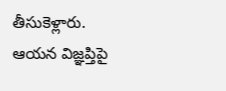తీసుకెళ్లారు. ఆయన విజ్ఞప్తిపై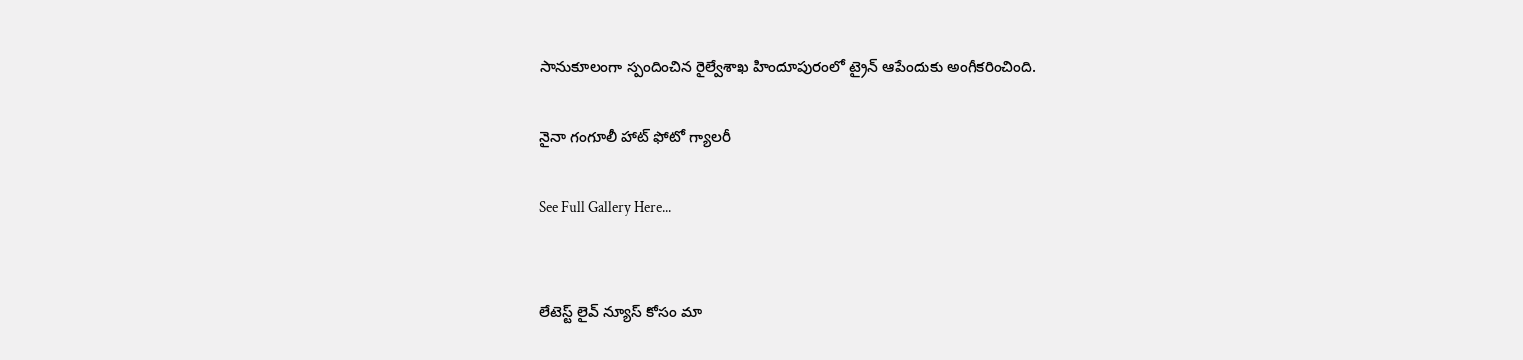సానుకూలంగా స్పందించిన రైల్వేశాఖ హిందూపురంలో ట్రైన్ ఆపేందుకు అంగీకరించింది.

నైనా గంగూలీ హాట్ ఫోటో గ్యాలరీ

See Full Gallery Here...


లేటెస్ట్ లైవ్ న్యూస్ కోసం మా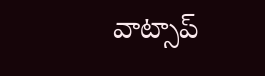వాట్సాప్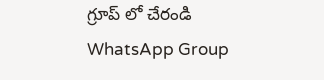గ్రూప్ లో చేరండి
WhatsApp Group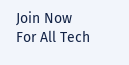Join Now
For All Tech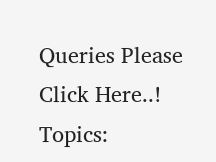Queries Please Click Here..!
Topics: